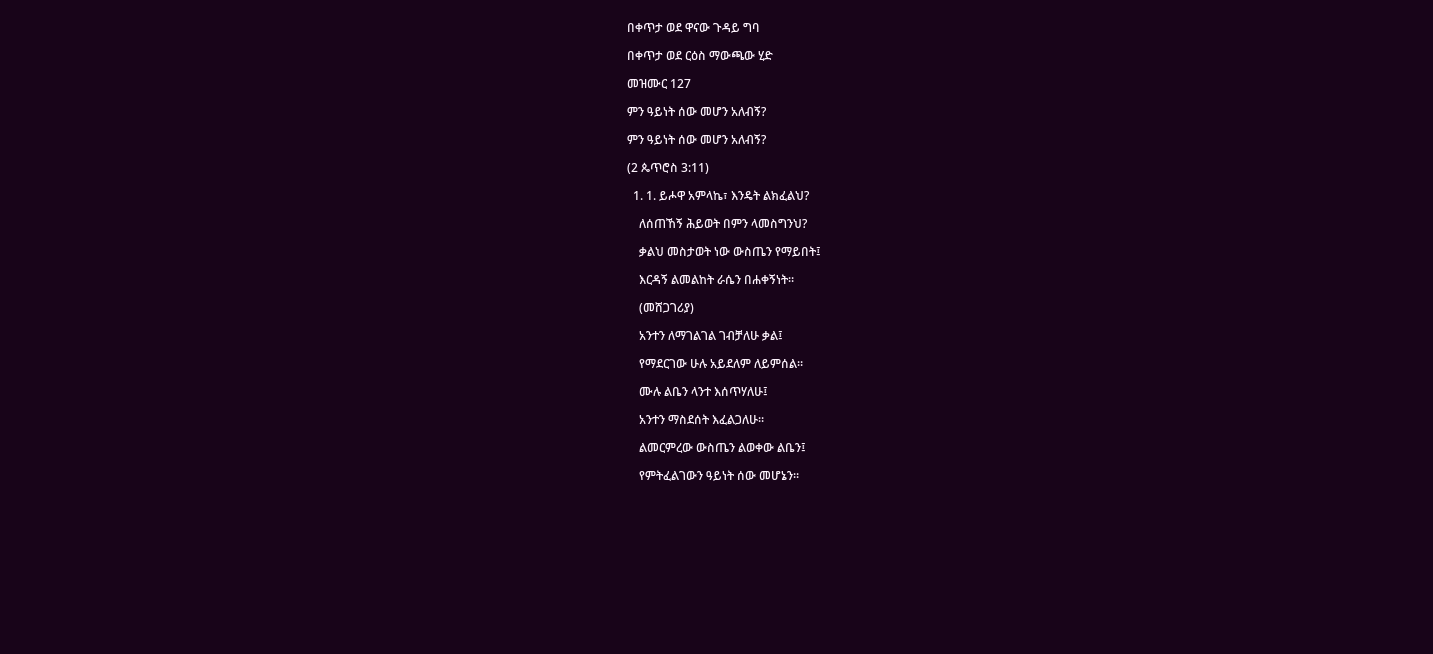በቀጥታ ወደ ዋናው ጉዳይ ግባ

በቀጥታ ወደ ርዕስ ማውጫው ሂድ

መዝሙር 127

ምን ዓይነት ሰው መሆን አለብኝ?

ምን ዓይነት ሰው መሆን አለብኝ?

(2 ጴጥሮስ 3:11)

  1. 1. ይሖዋ አምላኬ፣ እንዴት ልክፈልህ?

    ለሰጠኸኝ ሕይወት በምን ላመስግንህ?

    ቃልህ መስታወት ነው ውስጤን የማይበት፤

    እርዳኝ ልመልከት ራሴን በሐቀኝነት።

    (መሸጋገሪያ)

    አንተን ለማገልገል ገብቻለሁ ቃል፤

    የማደርገው ሁሉ አይደለም ለይምሰል።

    ሙሉ ልቤን ላንተ እሰጥሃለሁ፤

    አንተን ማስደሰት እፈልጋለሁ።

    ልመርምረው ውስጤን ልወቀው ልቤን፤

    የምትፈልገውን ዓይነት ሰው መሆኔን።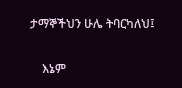ታማኞችህን ሁሌ ትባርካለህ፤

    እኔም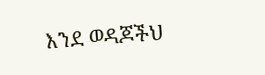እንደ ወዳጆችህ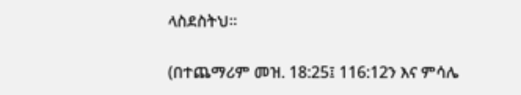ላስደስትህ።

(በተጨማሪም መዝ. 18:25፤ 116:12ን እና ምሳሌ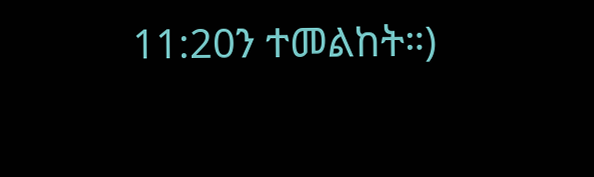11:20ን ተመልከት።)